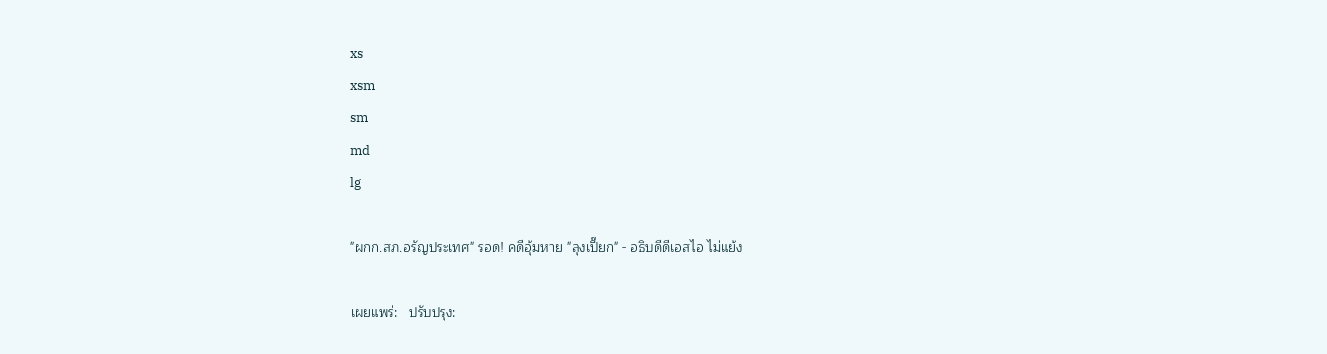xs
xsm
sm
md
lg

"ผกก.สภ.อรัญประเทศ" รอด! คดีอุ้มหาย "ลุงเปี๊ยก" - อธิบดีดีเอสไอ ไม่แย้ง

เผยแพร่:   ปรับปรุง: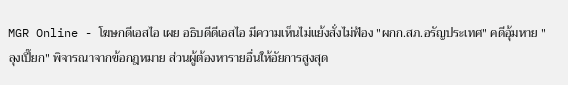MGR Online - โฆษกดีเอสไอ เผย อธิบดีดีเอสไอ มีความเห็นไม่แย้งสั่งไม่ฟ้อง "ผกก.สภ.อรัญประเทศ" คดีอุ้มหาย "ลุงเปี๊ยก" พิจารณาจากข้อกฎหมาย ส่วนผู้ต้องหารายอื่นให้อัยการสูงสุด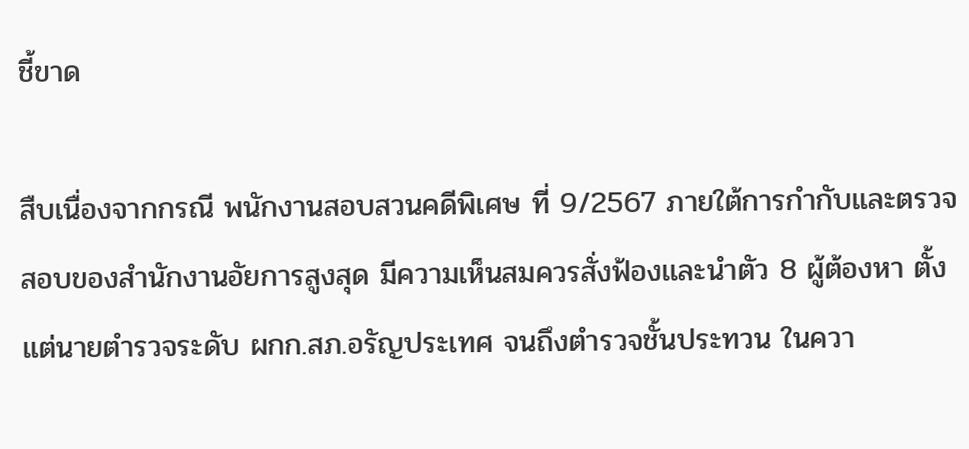ชี้ขาด

สืบเนื่องจากกรณี พนักงานสอบสวนคดีพิเศษ ที่ 9/2567 ภายใต้การกำกับและตรวจสอบของสำนักงานอัยการสูงสุด มีความเห็นสมควรสั่งฟ้องเเละนำตัว 8 ผู้ต้องหา ตั้งแต่นายตำรวจระดับ ผกก.สภ.อรัญประเทศ จนถึงตำรวจชั้นประทวน ในควา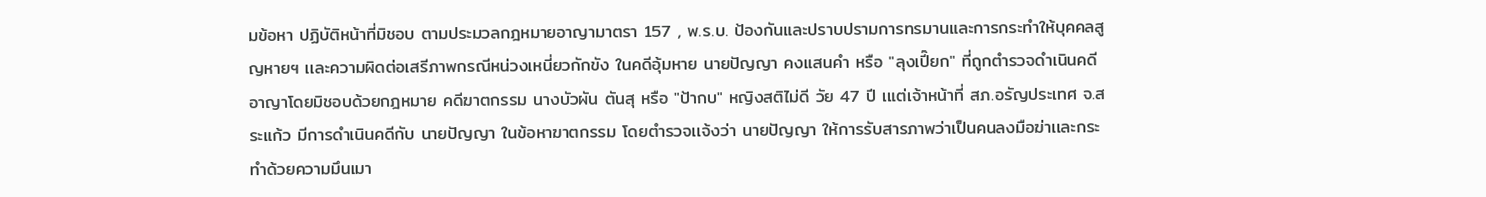มข้อหา ปฏิบัติหน้าที่มิชอบ ตามประมวลกฎหมายอาญามาตรา 157 , พ.ร.บ. ป้องกันและปราบปรามการทรมานและการกระทำให้บุคคลสูญหายฯ เเละความผิดต่อเสรีภาพกรณีหน่วงเหนี่ยวกักขัง ในคดีอุ้มหาย นายปัญญา คงแสนคำ หรือ "ลุงเปี๊ยก" ที่ถูกตำรวจดำเนินคดีอาญาโดยมิชอบด้วยกฎหมาย คดีฆาตกรรม นางบัวผัน ตันสุ หรือ "ป้ากบ" หญิงสติไม่ดี วัย 47 ปี เแต่เจ้าหน้าที่ สภ.อรัญประเทศ จ.สระแก้ว มีการดำเนินคดีกับ นายปัญญา ในข้อหาฆาตกรรม โดยตำรวจเเจ้งว่า นายปัญญา ให้การรับสารภาพว่าเป็นคนลงมือฆ่าเเละกระทำด้วยความมึนเมา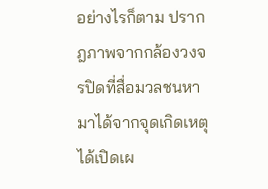อย่างไรก็ตาม ปรากฎภาพจากกล้องวงจรปิดที่สื่อมวลชนหามาได้จากจุดเกิดเหตุได้เปิดเผ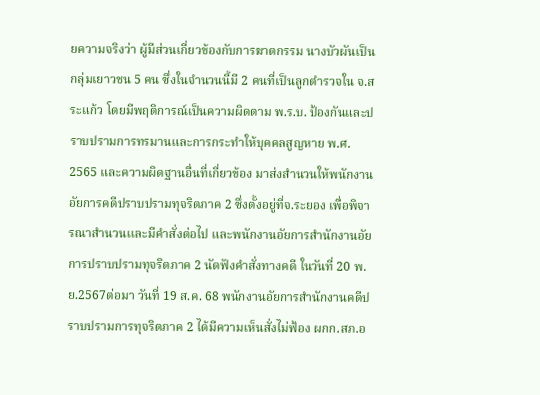ยความจริงว่า ผู้มีส่วนเกี่ยวข้องกับการฆาตกรรม นางบัวผันเป็นกลุ่มเยาวชน 5 คน ซึ่งในจำนวนนี้มี 2 คนที่เป็นลูกตำรวจใน จ.สระแก้ว โดยมีพฤติการณ์เป็นความผิดตาม พ.ร.บ. ป้องกันและปราบปรามการทรมานและการกระทำให้บุคคลสูญหาย พ.ศ. 2565 และความผิดฐานอื่นที่เกี่ยวข้อง มาส่งสำนวนให้พนักงานอัยการคดีปราบปรามทุจริตภาค 2 ซึ่งตั้งอยู่ที่จ.ระยอง เพื่อพิจารณาสำนวนเเละมีคำสั่งต่อไป และพนักงานอัยการสำนักงานอัยการปราบปรามทุจริตภาค 2 นัดฟังคำสั่งทางคดี ในวันที่ 20 พ.ย.2567ต่อมา วันที่ 19 ส.ค. 68 พนักงานอัยการสำนักงานคดีปราบปรามการทุจริตภาค 2 ได้มีความเห็นสั่งไม่ฟ้อง ผกก.สภ.อ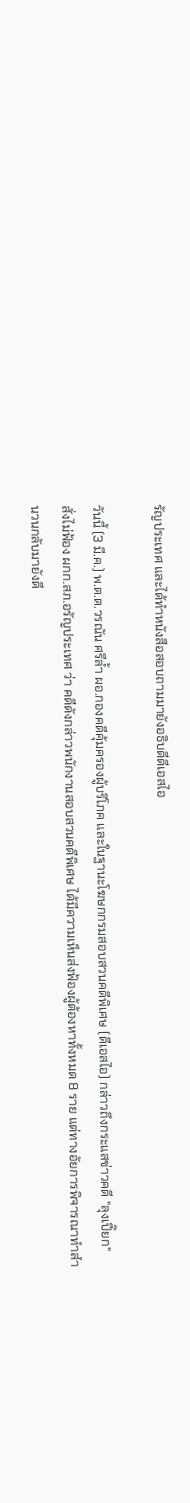รัญประเทศ และได้ทำหนังสือสอบถามมายังอธิบดีดีเอสไอ

วันนี้ (3 มี.ค.) พ.ต.ต.วรณัน ศรีล้ำ ผอ.กองคดีคุ้มครองผู้บริโภค และในฐานะโฆษกกรมสอบสวนคดีพิเศษ (ดีเอสไอ) กล่าวถึงกระแสข่าวคดี "ลุงเปี๊ยก" สั่งไม่ฟ้อง ผกก.สภ.อรัญประเทศ ว่า คดีดังกล่าวพนักงานสอบสวนคดีพิเศษ ได้มีความเห็นส่งฟ้องผู้ต้องหาทั้งหมด 8 ราย แต่ทางอัยการพิจารณาทำสำนวนกลับมายังดี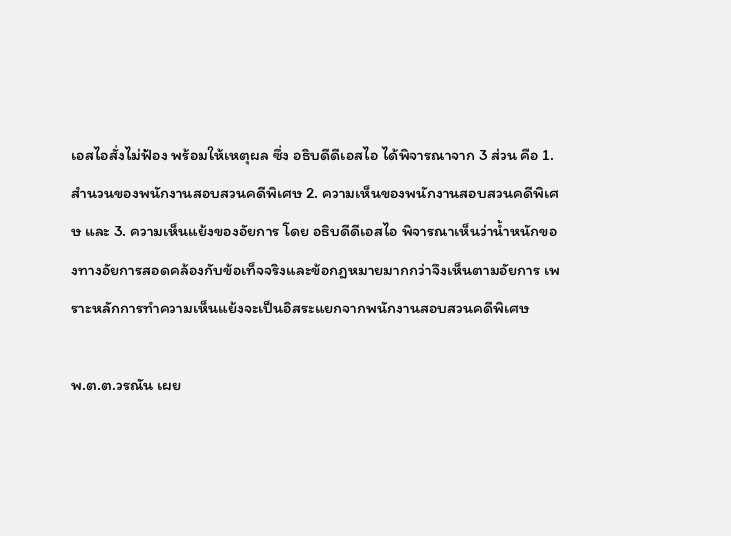เอสไอสั่งไม่ฟ้อง พร้อมให้เหตุผล ซึ่ง อธิบดีดีเอสไอ ได้พิจารณาจาก 3 ส่วน คือ 1.สำนวนของพนักงานสอบสวนคดีพิเศษ 2. ความเห็นของพนักงานสอบสวนคดีพิเศษ และ 3. ความเห็นแย้งของอัยการ โดย อธิบดีดีเอสไอ พิจารณาเห็นว่าน้ำหนักของทางอัยการสอดคล้องกับข้อเท็จจริงและข้อกฎหมายมากกว่าจึงเห็นตามอัยการ เพราะหลักการทำความเห็นแย้งจะเป็นอิสระแยกจากพนักงานสอบสวนคดีพิเศษ

พ.ต.ต.วรณัน เผย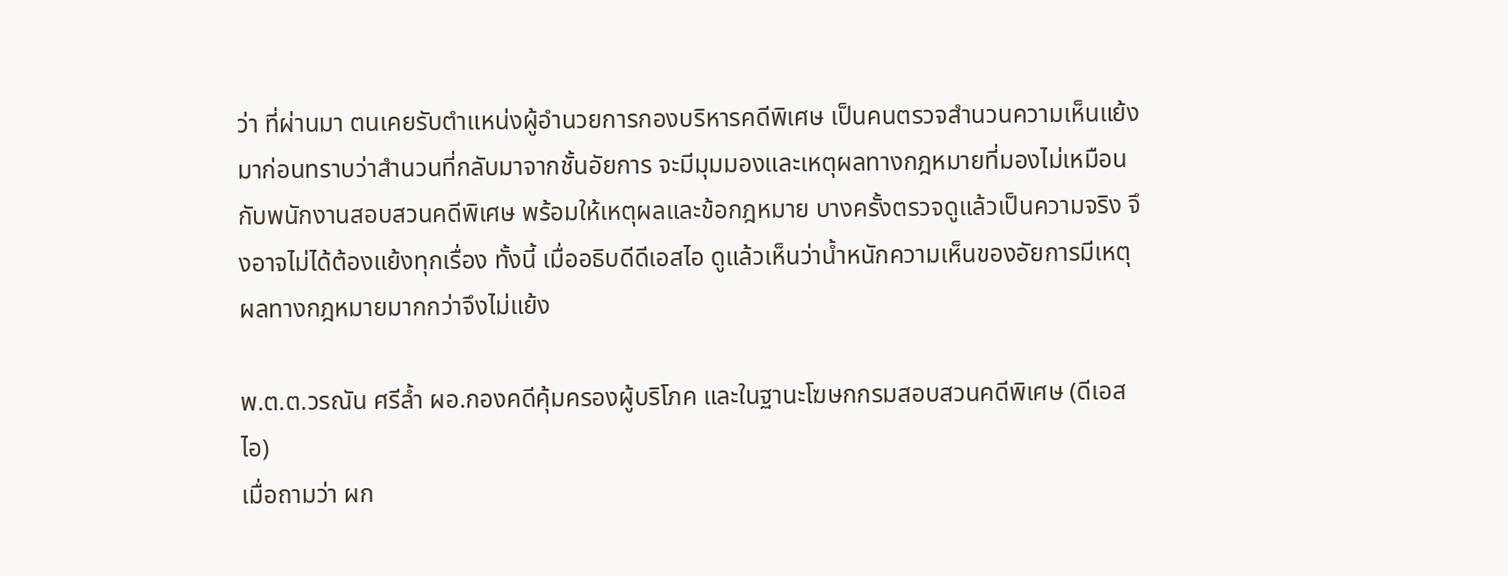ว่า ที่ผ่านมา ตนเคยรับตำแหน่งผู้อำนวยการกองบริหารคดีพิเศษ เป็นคนตรวจสำนวนความเห็นแย้งมาก่อนทราบว่าสำนวนที่กลับมาจากชั้นอัยการ จะมีมุมมองและเหตุผลทางกฎหมายที่มองไม่เหมือนกับพนักงานสอบสวนคดีพิเศษ พร้อมให้เหตุผลและข้อกฎหมาย บางครั้งตรวจดูแล้วเป็นความจริง จึงอาจไม่ได้ต้องแย้งทุกเรื่อง ทั้งนี้ เมื่ออธิบดีดีเอสไอ ดูแล้วเห็นว่าน้ำหนักความเห็นของอัยการมีเหตุผลทางกฎหมายมากกว่าจึงไม่แย้ง

พ.ต.ต.วรณัน ศรีล้ำ ผอ.กองคดีคุ้มครองผู้บริโภค และในฐานะโฆษกกรมสอบสวนคดีพิเศษ (ดีเอสไอ)
เมื่อถามว่า ผก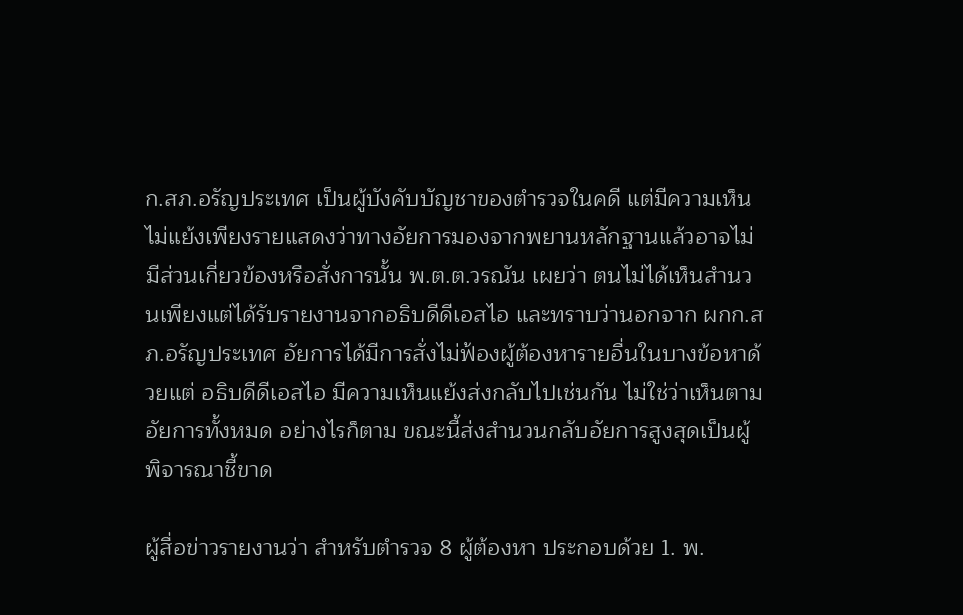ก.สภ.อรัญประเทศ เป็นผู้บังคับบัญชาของตำรวจในคดี แต่มีความเห็นไม่แย้งเพียงรายแสดงว่าทางอัยการมองจากพยานหลักฐานแล้วอาจไม่มีส่วนเกี่ยวข้องหรือสั่งการนั้น พ.ต.ต.วรณัน เผยว่า ตนไม่ได้เห็นสำนวนเพียงแต่ได้รับรายงานจากอธิบดีดีเอสไอ และทราบว่านอกจาก ผกก.สภ.อรัญประเทศ อัยการได้มีการสั่งไม่ฟ้องผู้ต้องหารายอื่นในบางข้อหาด้วยแต่ อธิบดีดีเอสไอ มีความเห็นแย้งส่งกลับไปเช่นกัน ไม่ใช่ว่าเห็นตามอัยการทั้งหมด อย่างไรก็ตาม ขณะนี้ส่งสำนวนกลับอัยการสูงสุดเป็นผู้พิจารณาชี้ขาด

ผู้สื่อข่าวรายงานว่า สำหรับตำรวจ 8 ผู้ต้องหา ประกอบด้วย 1. พ.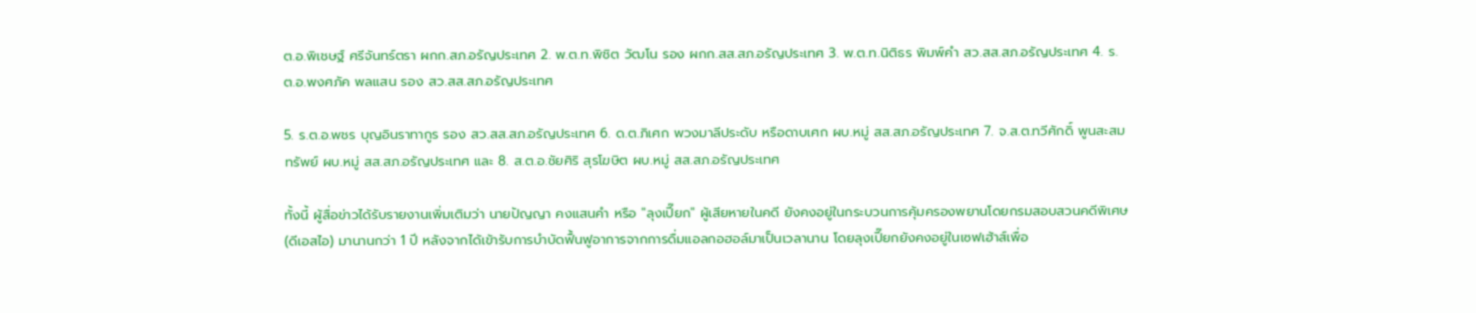ต.อ.พิเชษฐ์ ศรีจันทร์ตรา ผกก.สภ.อรัญประเทศ 2. พ.ต.ท.พิชิต วัฒโน รอง ผกก.สส.สภ.อรัญประเทศ 3. พ.ต.ท.นิติธร พิมพ์คำ สว.สส.สภ.อรัญประเทศ 4. ร.ต.อ.พงศภัค พลแสน รอง สว.สส.สภ.อรัญประเทศ

5. ร.ต.อ.พชร บุญอินราทากูร รอง สว.สส.สภ.อรัญประเทศ 6. ด.ต.ภิเศก พวงมาลีประดับ หรือดาบเศก ผบ.หมู่ สส.สภ.อรัญประเทศ 7. จ.ส.ต.ทวีศักดิ์ พูนสะสมทรัพย์ ผบ.หมู่ สส.สภ.อรัญประเทศ และ 8. ส.ต.อ.ชัยศิริ สุรโฆษิต ผบ.หมู่ สส.สภ.อรัญประเทศ

ทั้งนี้ ผู้สื่อข่าวได้รับรายงานเพิ่มเติมว่า นายปัญญา คงแสนคำ หรือ "ลุงเปี๊ยก" ผู้เสียหายในคดี ยังคงอยู่ในกระบวนการคุ้มครองพยานโดยกรมสอบสวนคดีพิเศษ (ดีเอสไอ) มานานกว่า 1 ปี หลังจากได้เข้ารับการบำบัดฟื้นฟูอาการจากการดื่มแอลกอฮอล์มาเป็นเวลานาน โดยลุงเปี๊ยกยังคงอยู่ในเซฟเฮ้าส์เพื่อ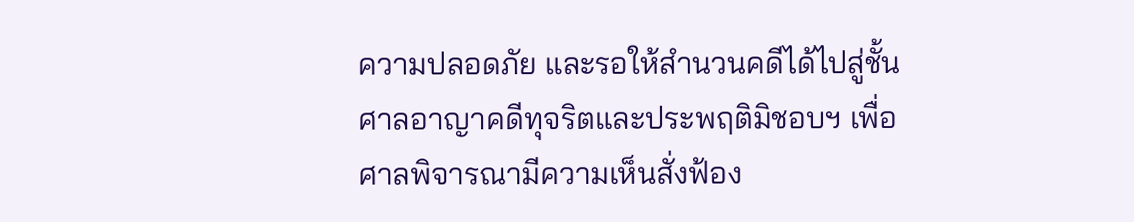ความปลอดภัย และรอให้สำนวนคดีได้ไปสู่ชั้นศาลอาญาคดีทุจริตและประพฤติมิชอบฯ เพื่อศาลพิจารณามีความเห็นสั่งฟ้อง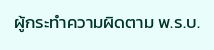ผู้กระทำความผิดตาม พ.ร.บ.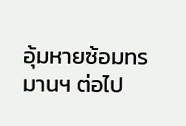อุ้มหายซ้อมทรมานฯ ต่อไป